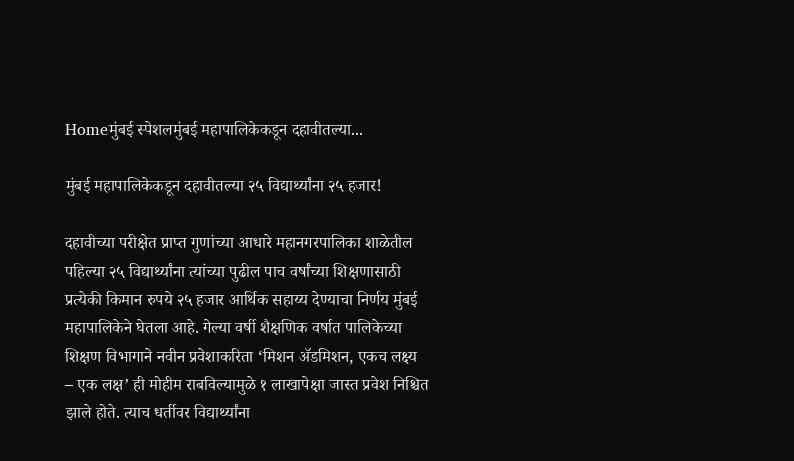Homeमुंबई स्पेशलमुंबई महापालिकेकडून दहावीतल्या...

मुंबई महापालिकेकडून दहावीतल्या २५ विद्यार्थ्यांना २५ हजार!

दहावीच्या परीक्षेत प्राप्त गुणांच्या आधारे महानगरपालिका शाळेतील पहिल्या २५ विद्यार्थ्यांना त्यांच्या पुढील पाच वर्षांच्या शिक्षणासाठी प्रत्येकी किमान रुपये २५ हजार आर्थिक सहाय्य देण्याचा निर्णय मुंबई महापालिकेने घेतला आहे. गेल्या वर्षी शैक्षणिक वर्षात पालिकेच्या शिक्षण विभागाने नवीन प्रवेशाकरिता ‘मिशन ॲडमिशन, एकच लक्ष्य – एक लक्ष’ ही मोहीम राबविल्यामुळे १ लाखापेक्षा जास्त प्रवेश निश्चित झाले होते. त्याच धर्तीवर विद्यार्थ्यांना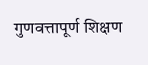गुणवत्तापूर्ण शिक्षण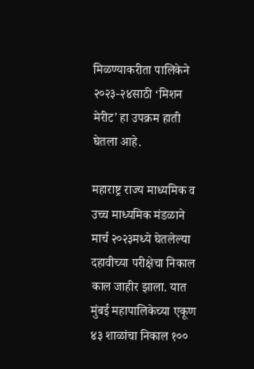मिळण्याकरीता पालिकेने २०२३-२४साठी ‘मिशन मेरीट’ हा उपक्रम हाती घेतला आहे.

महाराष्ट्र राज्य माध्यमिक व उच्च माध्यमिक मंडळाने मार्च २०२३मध्ये घेतलेल्या दहावीच्या परीक्षेचा निकाल काल जाहीर झाला. यात मुंबई महापालिकेच्या एकूण ४३ शाळांचा निकाल १००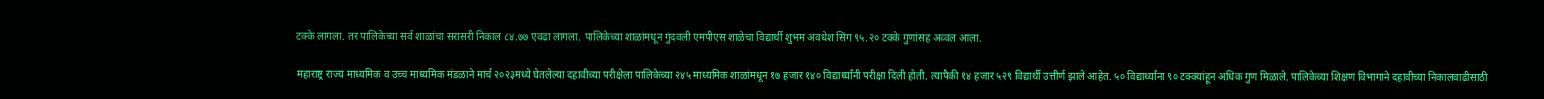टक्के लागला. तर पालिकेच्या सर्व शाळांचा सरासरी निकाल ८४.७७ एवढा लागला. पालिकेच्या शाळांमधून गुंदवली एमपीएस शाळेचा विद्यार्थी शुभम अवधेश सिंग ९५.२० टक्के गुणांसह अव्वल आला.

महाराष्ट्र राज्य माध्यमिक व उच्च माध्यमिक मंडळाने मार्च २०२३मध्ये घेतलेल्या दहावीच्या परीक्षेला पालिकेच्या २४५ माध्यमिक शाळांमधून १७ हजार १४० विद्यार्थ्यांनी परीक्षा दिली होती. त्यापैकी १४ हजार ५२९ विद्यार्थी उत्तीर्ण झाले आहेत. ५० विद्यार्थ्यांना ९० टक्क्यांहून अधिक गुण मिळाले. पालिकेच्या शिक्षण विभागाने दहावीच्या निकालवाढीसाठी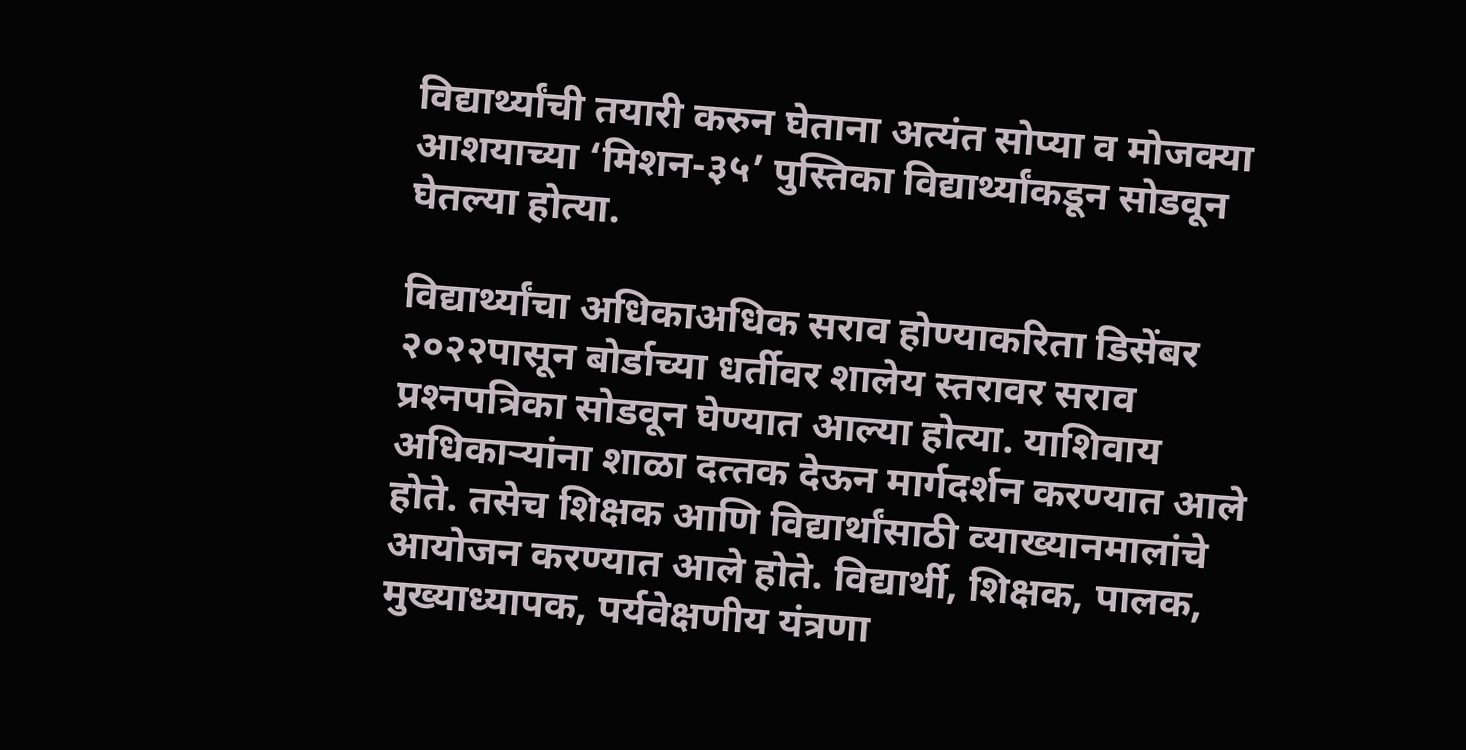विद्यार्थ्‍यांची तयारी करुन घेताना अत्‍यंत सोप्‍या व मोजक्‍या आशयाच्या ‘मिशन-३५’ पुस्तिका विद्यार्थ्‍यांकडून सोडवून घेतल्‍या होत्या.

विद्यार्थ्‍यांचा अधिकाअधिक सराव होण्‍याकरिता डिसेंबर २०२२पासून बोर्डाच्‍या धर्तीवर शालेय स्‍तरावर सराव प्रश्‍नपत्रिका सोडवून घेण्‍यात आल्‍या होत्या. याशिवाय अधिकाऱ्यांना शाळा दत्‍तक देऊन मार्गदर्शन करण्‍यात आले होते. तसेच शिक्षक आणि विद्यार्थांसाठी व्‍याख्‍यानमालांचे आयोजन करण्‍यात आले होते. विद्यार्थी, शिक्षक, पालक, मुख्‍याध्‍यापक, पर्यवेक्षणीय यंत्रणा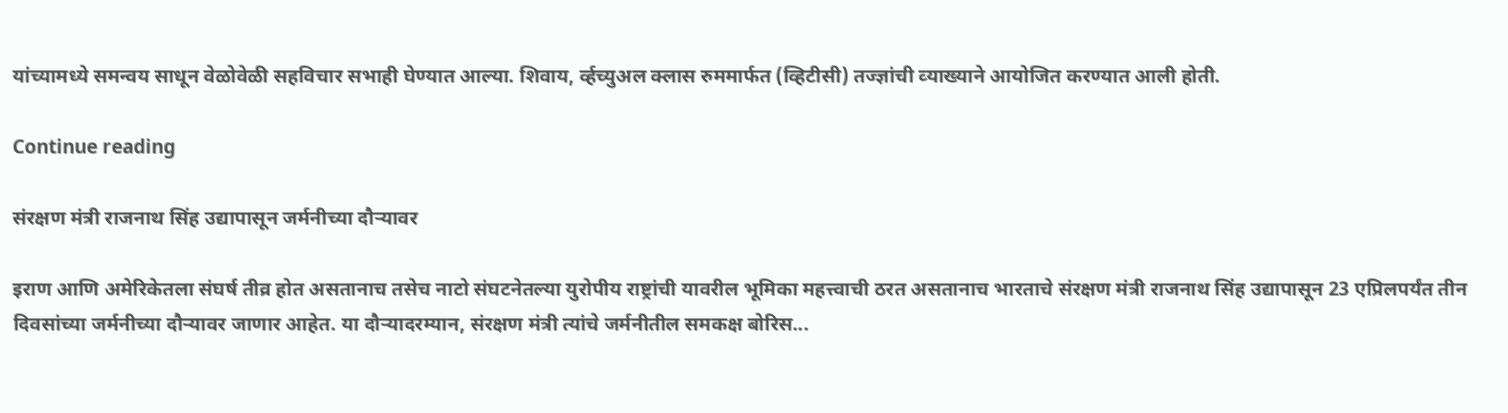यांच्‍यामध्‍ये समन्‍वय साधून वेळोवेळी सहविचार सभाही घेण्‍यात आल्‍या. शिवाय, र्व्‍हच्‍युअल क्‍लास रुममार्फत (व्हिटीसी) तज्ज्ञांची व्‍याख्‍याने आयोजित करण्‍यात आली होती.

Continue reading

संरक्षण मंत्री राजनाथ सिंह उद्यापासून जर्मनीच्या दौऱ्यावर

इराण आणि अमेरिकेतला संघर्ष तीव्र होत असतानाच तसेच नाटो संघटनेतल्या युरोपीय राष्ट्रांची यावरील भूमिका महत्त्वाची ठरत असतानाच भारताचे संरक्षण मंत्री राजनाथ सिंह उद्यापासून 23 एप्रिलपर्यंत तीन दिवसांच्या जर्मनीच्या दौऱ्यावर जाणार आहेत. या दौऱ्यादरम्यान, संरक्षण मंत्री त्यांचे जर्मनीतील समकक्ष बोरिस...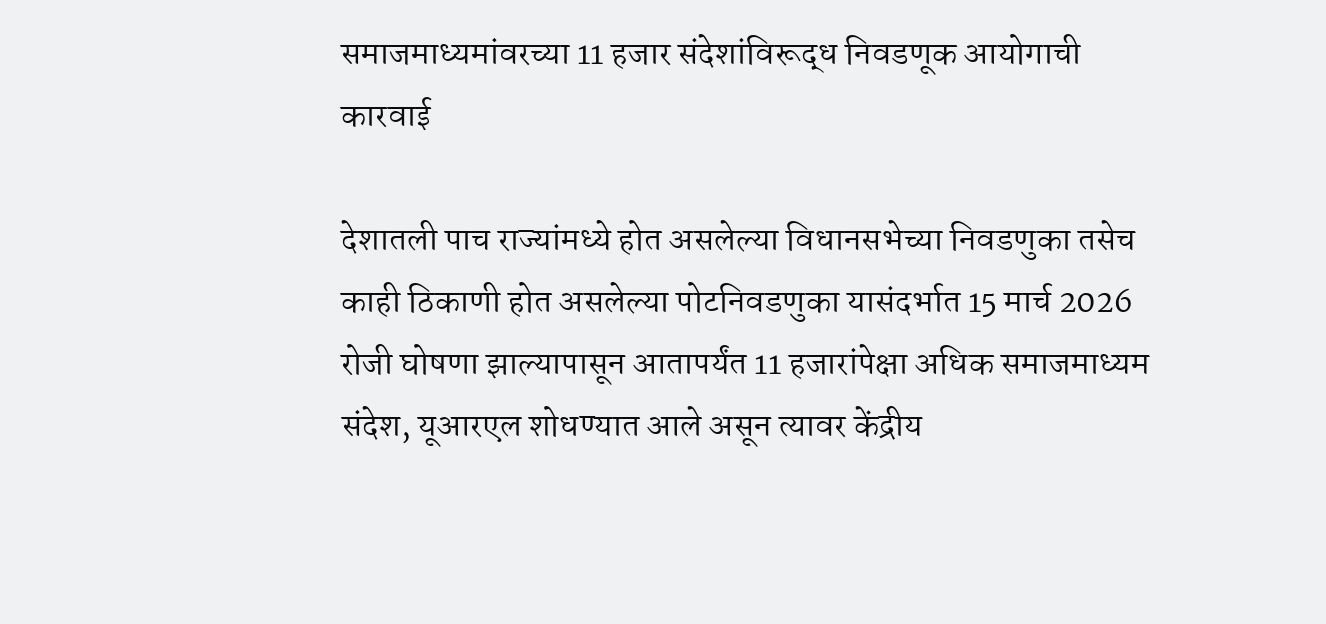समाजमाध्यमांवरच्या 11 हजार संदेशांविरूद्ध निवडणूक आयोगाची कारवाई

देशातली पाच राज्यांमध्ये होत असलेल्या विधानसभेच्या निवडणुका तसेच काही ठिकाणी होत असलेल्या पोटनिवडणुका यासंदर्भात 15 मार्च 2026 रोजी घोषणा झाल्यापासून आतापर्यंत 11 हजारांपेक्षा अधिक समाजमाध्यम संदेश, यूआरएल शोधण्यात आले असून त्यावर केंद्रीय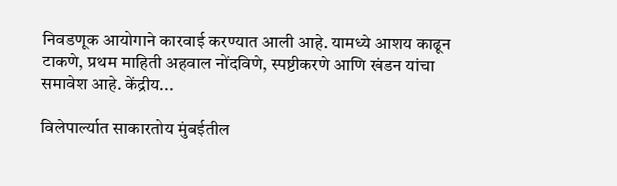निवडणूक आयोगाने कारवाई करण्यात आली आहे. यामध्ये आशय काढून टाकणे, प्रथम माहिती अहवाल नोंदविणे, स्पष्टीकरणे आणि खंडन यांचा समावेश आहे. केंद्रीय...

विलेपार्ल्यात साकारतोय मुंबईतील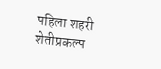पहिला शहरी शेतीप्रकल्प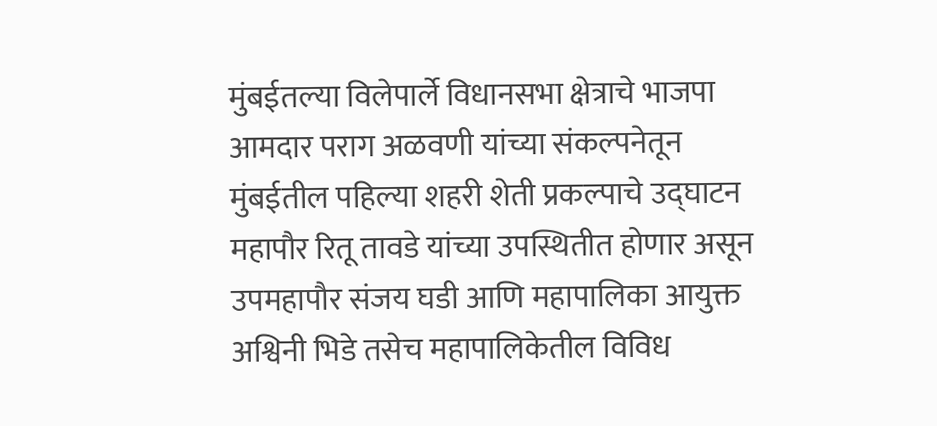मुंबईतल्या विलेपार्ले विधानसभा क्षेत्राचे भाजपा आमदार पराग अळवणी यांच्या संकल्पनेतून मुंबईतील पहिल्या शहरी शेती प्रकल्पाचे उद्घाटन महापौर रितू तावडे यांच्या उपस्थितीत होणार असून उपमहापौर संजय घडी आणि महापालिका आयुक्त अश्विनी भिडे तसेच महापालिकेतील विविध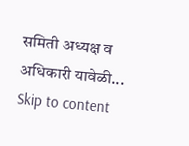समिती अध्यक्ष व अधिकारी यावेळी...
Skip to content